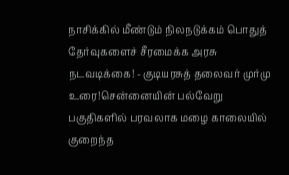நாசிக்கில் மீண்டும் நிலநடுக்கம் பொதுத் தேர்வுகளைச் சீரமைக்க அரசு நடவடிக்கை! - குடியரசுத் தலைவர் முர்மு உரை!சென்னையின் பல்வேறு பகுதிகளில் பரவலாக மழை காலையில் குறைந்த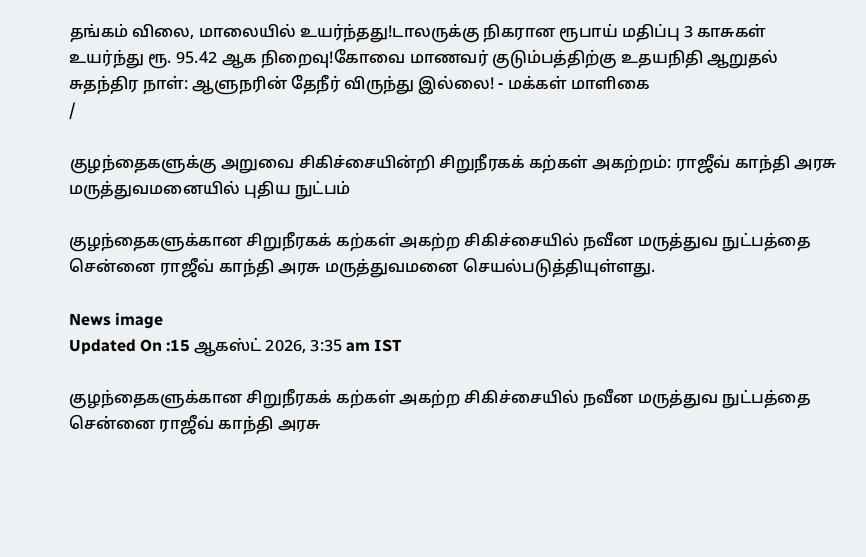தங்கம் விலை, மாலையில் உயர்ந்தது!டாலருக்கு நிகரான ரூபாய் மதிப்பு 3 காசுகள் உயர்ந்து ரூ. 95.42 ஆக நிறைவு!கோவை மாணவர் குடும்பத்திற்கு உதயநிதி ஆறுதல் சுதந்திர நாள்: ஆளுநரின் தேநீர் விருந்து இல்லை! - மக்கள் மாளிகை
/

குழந்தைகளுக்கு அறுவை சிகிச்சையின்றி சிறுநீரகக் கற்கள் அகற்றம்: ராஜீவ் காந்தி அரசு மருத்துவமனையில் புதிய நுட்பம்

குழந்தைகளுக்கான சிறுநீரகக் கற்கள் அகற்ற சிகிச்சையில் நவீன மருத்துவ நுட்பத்தை சென்னை ராஜீவ் காந்தி அரசு மருத்துவமனை செயல்படுத்தியுள்ளது.

News image
Updated On :15 ஆகஸ்ட் 2026, 3:35 am IST

குழந்தைகளுக்கான சிறுநீரகக் கற்கள் அகற்ற சிகிச்சையில் நவீன மருத்துவ நுட்பத்தை சென்னை ராஜீவ் காந்தி அரசு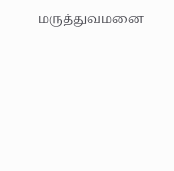மருத்துவமனை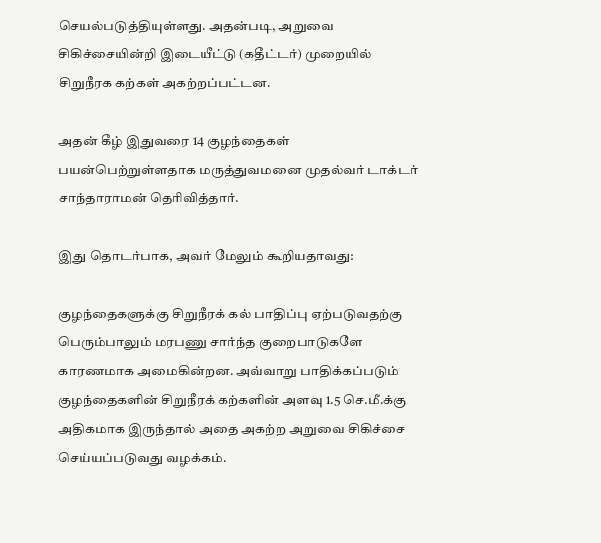செயல்படுத்தியுள்ளது. அதன்படி, அறுவை சிகிச்சையின்றி இடையீட்டு (கதீட்டர்) முறையில் சிறுநீரக கற்கள் அகற்றப்பட்டன.

அதன் கீழ் இதுவரை 14 குழந்தைகள் பயன்பெற்றுள்ளதாக மருத்துவமனை முதல்வர் டாக்டர் சாந்தாராமன் தெரிவித்தார்.

இது தொடர்பாக, அவர் மேலும் கூறியதாவது:

குழந்தைகளுக்கு சிறுநீரக் கல் பாதிப்பு ஏற்படுவதற்கு பெரும்பாலும் மரபணு சார்ந்த குறைபாடுகளே காரணமாக அமைகின்றன. அவ்வாறு பாதிக்கப்படும் குழந்தைகளின் சிறுநீரக் கற்களின் அளவு 1.5 செ.மீ.க்கு அதிகமாக இருந்தால் அதை அகற்ற அறுவை சிகிச்சை செய்யப்படுவது வழக்கம்.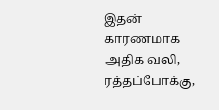இதன் காரணமாக அதிக வலி, ரத்தப்போக்கு,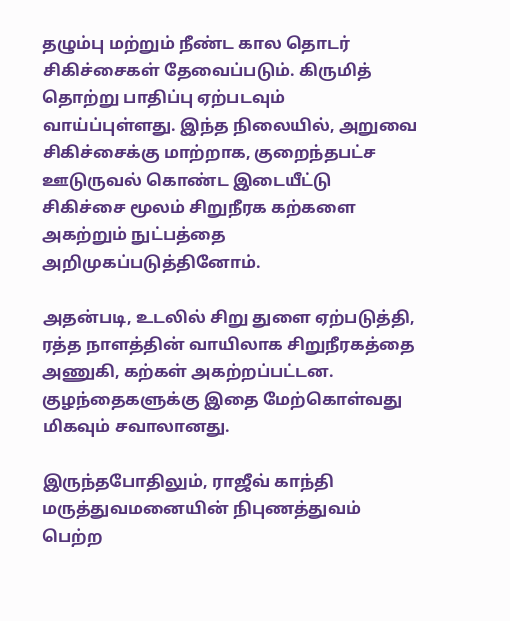தழும்பு மற்றும் நீண்ட கால தொடர் சிகிச்சைகள் தேவைப்படும். கிருமித் தொற்று பாதிப்பு ஏற்படவும் வாய்ப்புள்ளது. இந்த நிலையில், அறுவை சிகிச்சைக்கு மாற்றாக, குறைந்தபட்ச ஊடுருவல் கொண்ட இடையீட்டு சிகிச்சை மூலம் சிறுநீரக கற்களை அகற்றும் நுட்பத்தை அறிமுகப்படுத்தினோம்.

அதன்படி, உடலில் சிறு துளை ஏற்படுத்தி, ரத்த நாளத்தின் வாயிலாக சிறுநீரகத்தை அணுகி, கற்கள் அகற்றப்பட்டன. குழந்தைகளுக்கு இதை மேற்கொள்வது மிகவும் சவாலானது.

இருந்தபோதிலும், ராஜீவ் காந்தி மருத்துவமனையின் நிபுணத்துவம் பெற்ற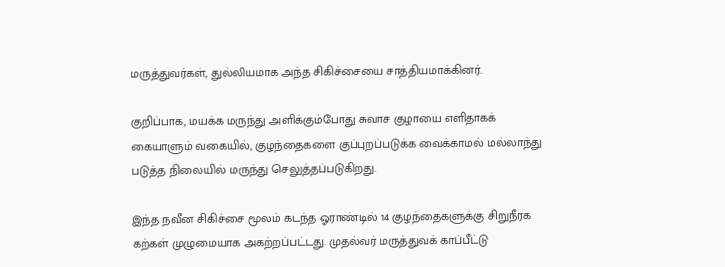மருத்துவர்கள், துல்லியமாக அந்த சிகிச்சையை சாத்தியமாக்கினர்.

குறிப்பாக, மயக்க மருந்து அளிக்கும்போது சுவாச குழாயை எளிதாகக் கையாளும் வகையில், குழந்தைகளை குப்புறப்படுக்க வைக்காமல் மல்லாந்து படுத்த நிலையில் மருந்து செலுத்தப்படுகிறது.

இந்த நவீன சிகிச்சை மூலம் கடந்த ஓராண்டில் 14 குழந்தைகளுக்கு சிறுநீரக கற்கள் முழுமையாக அகற்றப்பட்டது. முதல்வர் மருத்துவக் காப்பீட்டு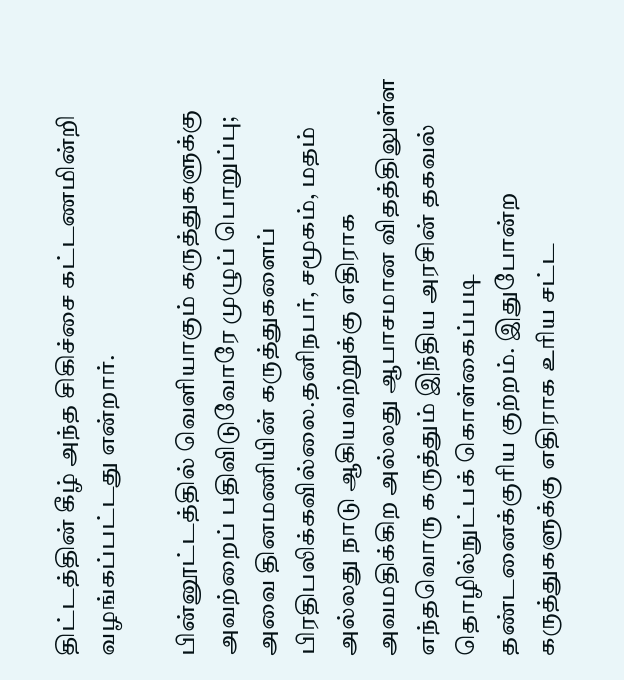திட்டத்தின் கீழ் அந்த சிகிச்சை கட்டணமின்றி வழங்கப்பட்டது என்றார்.

பின்னூட்டத்தில் வெளியாகும் கருத்துகளுக்கு அவற்றைப் பதிவிடுவோரே முழுப் பொறுப்பு; அவை தினமணியின் கருத்துகளைப் பிரதிபலிக்கவில்லை.தனிநபர், சமூகம், மதம் அல்லது நாடு ஆகியவற்றுக்கு எதிராக அவமதிக்கிற அல்லது ஆபாசமான விதத்திலுள்ள எந்தவொரு கருத்தும் இந்திய அரசின் தகவல் தொழில்நுட்பக் கொள்கைப்படி தண்டனைக்குரிய குற்றம். இதுபோன்ற கருத்துகளுக்கு எதிராக உரிய சட்ட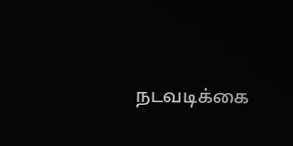நடவடிக்கை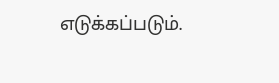எடுக்கப்படும்.